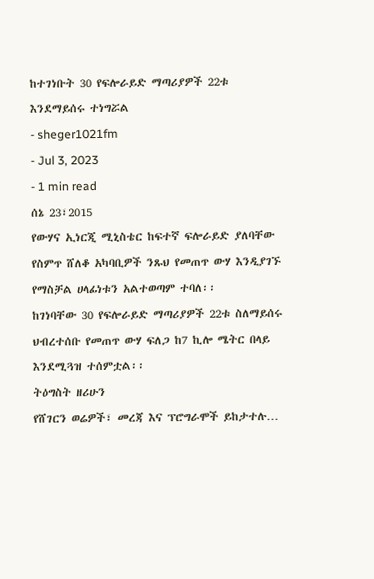ከተገነቡት 30 የፍሎራይድ ማጣሪያዎች 22ቱ እንደማይሰሩ ተነግሯል
- sheger1021fm
- Jul 3, 2023
- 1 min read
ሰኔ 23፣2015
የውሃና ኢነርጂ ሚኒስቴር ከፍተኛ ፍሎራይድ ያለባቸው የስምጥ ሸለቆ አካባቢዎች ንጹህ የመጠጥ ውሃ እንዲያገኙ የማስቻል ሀላፊነቱን አልተወጣም ተባለ፡፡
ከገነባቸው 30 የፍሎራይድ ማጣሪያዎች 22ቱ ስለማይሰሩ ህብረተሰቡ የመጠጥ ውሃ ፍለጋ ከ7 ኪሎ ሜትር በላይ እንደሚጓዝ ተሰምቷል፡፡
ትዕግስት ዘሪሁን
የሸገርን ወሬዎች፣ መረጃ እና ፕሮግራሞች ይከታተሉ…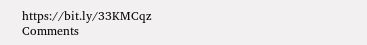https://bit.ly/33KMCqz
Comments